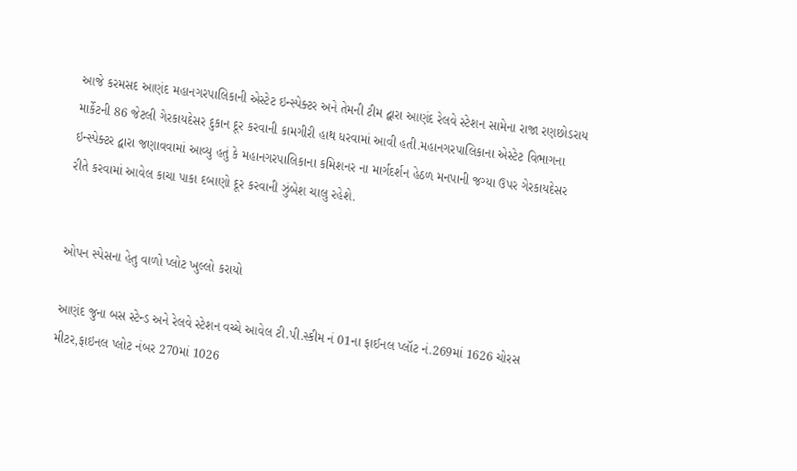આજે કરમસદ આણંદ મહાનગરપાલિકાની એસ્ટેટ ઇન્સ્પેક્ટર અને તેમની ટીમ દ્વારા આણંદ રેલવે સ્ટેશન સામેના રાજા રણછોડરાય માર્કેટની 86 જેટલી ગેરકાયદેસર દુકાન દૂર કરવાની કામગીરી હાથ ધરવામાં આવી હતી.મહાનગરપાલિકાના એસ્ટેટ વિભાગના ઇન્સ્પેક્ટર દ્વારા જણાવવામાં આવ્યુ હતું કે મહાનગરપાલિકાના કમિશનર ના માર્ગદર્શન હેઠળ મનપાની જગ્યા ઉપર ગેરકાયદેસર રીતે કરવામાં આવેલ કાચા પાકા દબાણો દૂર કરવાની ઝુંબેશ ચાલુ રહેશે.


ઓપન સ્પેસના હેતુ વાળો પ્લોટ ખુલ્લો કરાયો

આણંદ જુના બસ સ્ટેન્ડ અને રેલવે સ્ટેશન વચ્ચે આવેલ ટી.પી.સ્કીમ નં 01ના ફાઈનલ પ્લૉટ નં.269માં 1626 ચોરસ મીટર,ફાઇનલ પ્લોટ નંબર 270માં 1026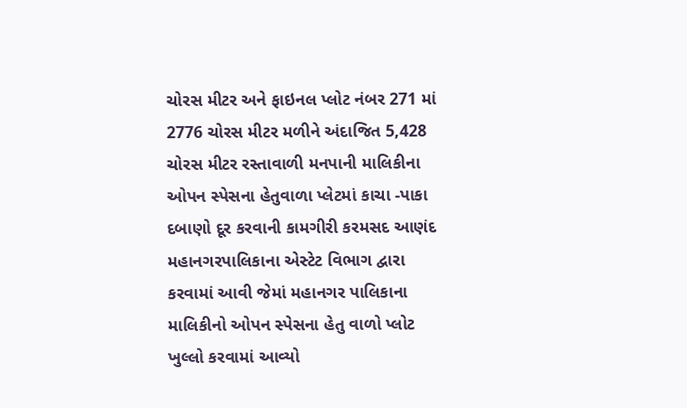ચોરસ મીટર અને ફાઇનલ પ્લોટ નંબર 271 માં 2776 ચોરસ મીટર મળીને અંદાજિત 5,428 ચોરસ મીટર રસ્તાવાળી મનપાની માલિકીના ઓપન સ્પેસના હેતુવાળા પ્લેટમાં કાચા -પાકા દબાણો દૂર કરવાની કામગીરી કરમસદ આણંદ મહાનગરપાલિકાના એસ્ટેટ વિભાગ દ્વારા કરવામાં આવી જેમાં મહાનગર પાલિકાના માલિકીનો ઓપન સ્પેસના હેતુ વાળો પ્લોટ ખુલ્લો કરવામાં આવ્યો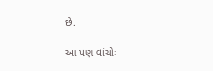છે.

આ પણ વાંચોઃ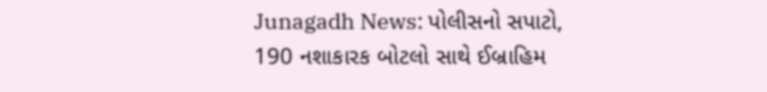Junagadh News: પોલીસનો સપાટો, 190 નશાકારક બોટલો સાથે ઈબ્રાહિમ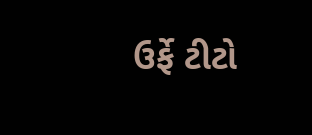ઉર્ફે ટીટો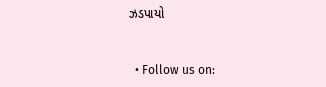ઝડપાયો


  • Follow us on: